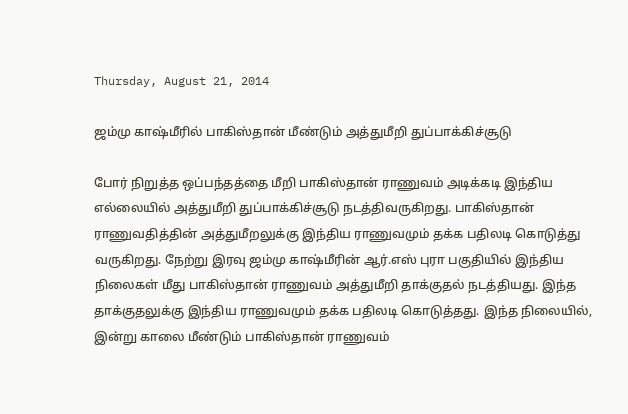Thursday, August 21, 2014

ஜம்மு காஷ்மீரில் பாகிஸ்தான் மீண்டும் அத்துமீறி துப்பாக்கிச்சூடு

போர் நிறுத்த ஒப்பந்தத்தை மீறி பாகிஸ்தான் ராணுவம் அடிக்கடி இந்திய எல்லையில் அத்துமீறி துப்பாக்கிச்சூடு நடத்திவருகிறது. பாகிஸ்தான் ராணுவதித்தின் அத்துமீறலுக்கு இந்திய ராணுவமும் தக்க பதிலடி கொடுத்து வருகிறது. நேற்று இரவு ஜம்மு காஷ்மீரின் ஆர்.எஸ் புரா பகுதியில் இந்திய நிலைகள் மீது பாகிஸ்தான் ராணுவம் அத்துமீறி தாக்குதல் நடத்தியது. இந்த தாக்குதலுக்கு இந்திய ராணுவமும் தக்க பதிலடி கொடுத்தது. இந்த நிலையில், இன்று காலை மீண்டும் பாகிஸ்தான் ராணுவம்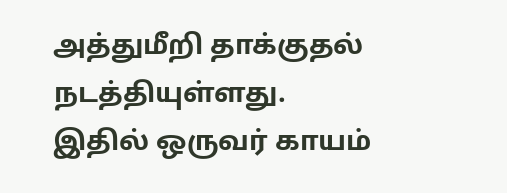அத்துமீறி தாக்குதல் நடத்தியுள்ளது. இதில் ஒருவர் காயம்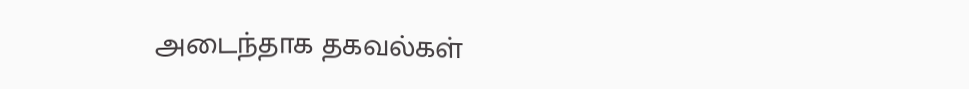அடைந்தாக தகவல்கள்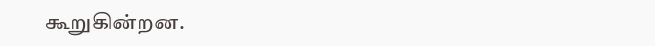கூறுகின்றன.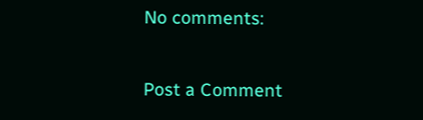No comments:

Post a Comment